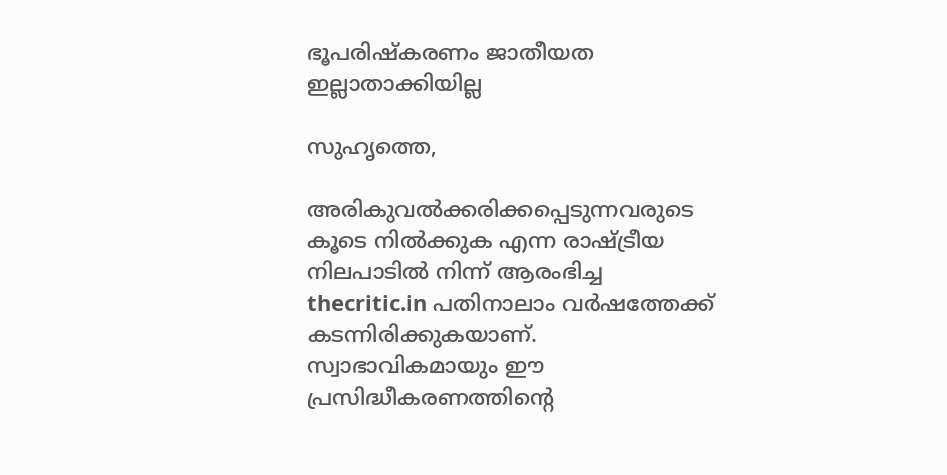ഭൂപരിഷ്‌കരണം ജാതീയത ഇല്ലാതാക്കിയില്ല

സുഹൃത്തെ,

അരികുവല്‍ക്കരിക്കപ്പെടുന്നവരുടെ കൂടെ നില്‍ക്കുക എന്ന രാഷ്ട്രീയ നിലപാടില്‍ നിന്ന് ആരംഭിച്ച thecritic.in പതിനാലാം വര്‍ഷത്തേക്ക് കടന്നിരിക്കുകയാണ്. സ്വാഭാവികമായും ഈ പ്രസിദ്ധീകരണത്തിന്റെ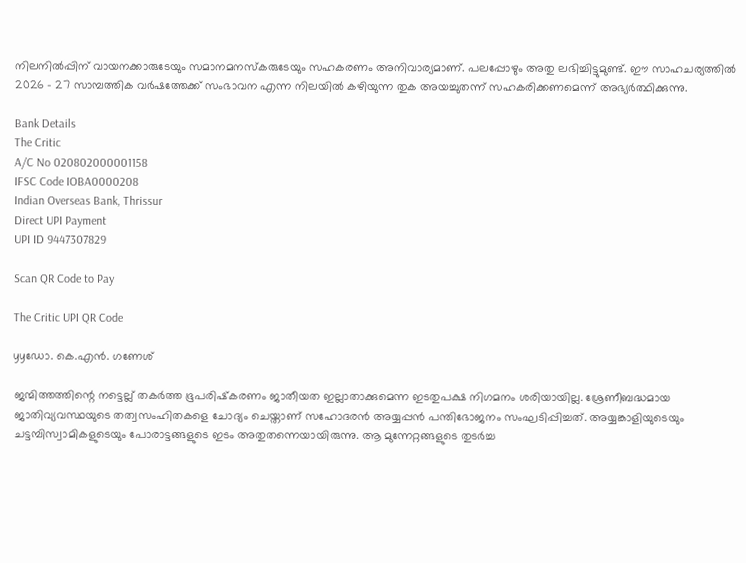നിലനില്‍പ്പിന് വായനക്കാരുടേയും സമാനമനസ്‌കരുടേയും സഹകരണം അനിവാര്യമാണ്. പലപ്പോഴും അതു ലഭിച്ചിട്ടുമുണ്ട്. ഈ സാഹചര്യത്തില്‍ 2026 - 27 സാമ്പത്തിക വര്‍ഷത്തേക്ക് സംഭാവന എന്ന നിലയില്‍ കഴിയുന്ന തുക അയച്ചുതന്ന് സഹകരിക്കണമെന്ന് അഭ്യര്‍ത്ഥിക്കുന്നു.

Bank Details
The Critic
A/C No 020802000001158
IFSC Code IOBA0000208
Indian Overseas Bank, Thrissur
Direct UPI Payment
UPI ID 9447307829

Scan QR Code to Pay

The Critic UPI QR Code

yyഡോ. കെ.എന്‍. ഗണേശ്

ജന്മിത്തത്തിന്റെ നട്ടെല്ല് തകര്‍ത്ത ഭൂപരിഷ്‌കരണം ജാതീയത ഇല്ലാതാക്കുമെന്ന ഇടതുപക്ഷ നിഗമനം ശരിയായില്ല. ശ്രേണീബദ്ധമായ ജാതിവ്യവസ്ഥയുടെ തത്വസംഹിതകളെ ചോദ്യം ചെയ്താണ് സഹോദരന്‍ അയ്യപ്പന്‍ പന്തിഭോജനം സംഘടിപ്പിച്ചത്. അയ്യങ്കാളിയുടെയും ചട്ടമ്പിസ്വാമികളുടെയും പോരാട്ടങ്ങളുടെ ഇടം അതുതന്നെയായിരുന്നു. ആ മുന്നേറ്റങ്ങളുടെ തുടര്‍ച്ച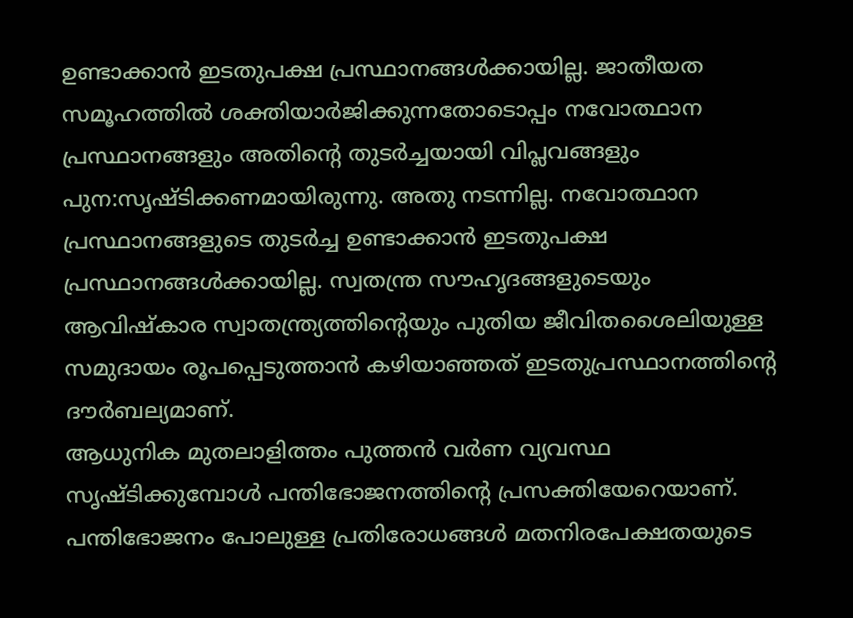ഉണ്ടാക്കാന്‍ ഇടതുപക്ഷ പ്രസ്ഥാനങ്ങള്‍ക്കായില്ല. ജാതീയത സമൂഹത്തില്‍ ശക്തിയാര്‍ജിക്കുന്നതോടൊപ്പം നവോത്ഥാന പ്രസ്ഥാനങ്ങളും അതിന്റെ തുടര്‍ച്ചയായി വിപ്ലവങ്ങളും പുന:സൃഷ്ടിക്കണമായിരുന്നു. അതു നടന്നില്ല. നവോത്ഥാന പ്രസ്ഥാനങ്ങളുടെ തുടര്‍ച്ച ഉണ്ടാക്കാന്‍ ഇടതുപക്ഷ പ്രസ്ഥാനങ്ങള്‍ക്കായില്ല. സ്വതന്ത്ര സൗഹൃദങ്ങളുടെയും ആവിഷ്‌കാര സ്വാതന്ത്ര്യത്തിന്റെയും പുതിയ ജീവിതശൈലിയുള്ള സമുദായം രൂപപ്പെടുത്താന്‍ കഴിയാഞ്ഞത് ഇടതുപ്രസ്ഥാനത്തിന്റെ ദൗര്‍ബല്യമാണ്.
ആധുനിക മുതലാളിത്തം പുത്തന്‍ വര്‍ണ വ്യവസ്ഥ സൃഷ്ടിക്കുമ്പോള്‍ പന്തിഭോജനത്തിന്റെ പ്രസക്തിയേറെയാണ്. പന്തിഭോജനം പോലുള്ള പ്രതിരോധങ്ങള്‍ മതനിരപേക്ഷതയുടെ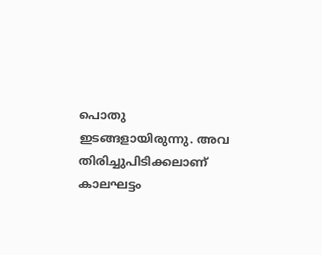പൊതു ഇടങ്ങളായിരുന്നു. അവ തിരിച്ചുപിടിക്കലാണ് കാലഘട്ടം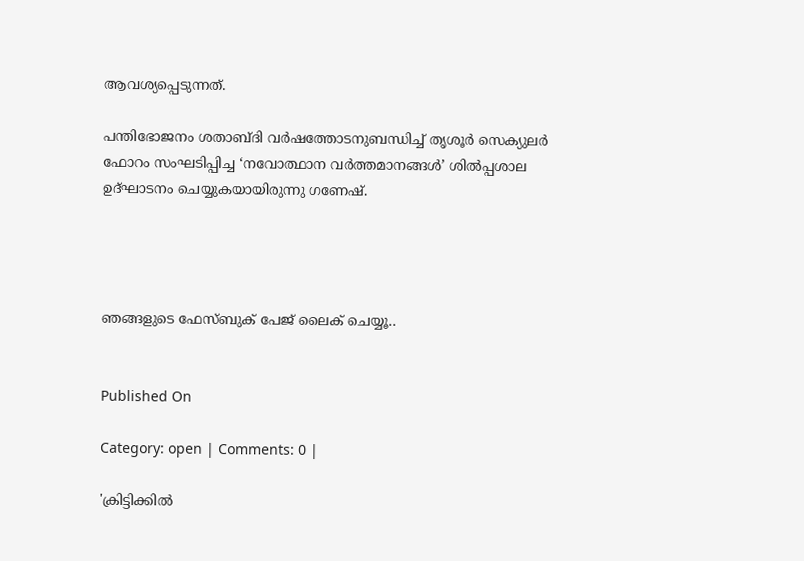ആവശ്യപ്പെടുന്നത്.

പന്തിഭോജനം ശതാബ്ദി വര്‍ഷത്തോടനുബന്ധിച്ച് തൃശൂര്‍ സെക്യുലര്‍ ഫോറം സംഘടിപ്പിച്ച ‘നവോത്ഥാന വര്‍ത്തമാനങ്ങള്‍’ ശില്‍പ്പശാല ഉദ്ഘാടനം ചെയ്യുകയായിരുന്നു ഗണേഷ്.




ഞങ്ങളുടെ ഫേസ്ബുക് പേജ് ലൈക് ചെയ്യൂ..


Published On

Category: open | Comments: 0 |

'ക്രിട്ടിക്കില്‍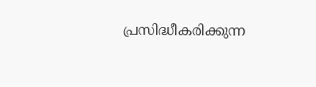പ്രസിദ്ധീകരിക്കുന്ന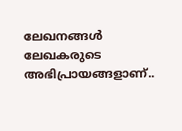ലേഖനങ്ങള്‍ ലേഖകരുടെ അഭിപ്രായങ്ങളാണ്..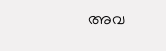അവ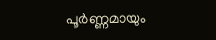പൂര്‍ണ്ണമായും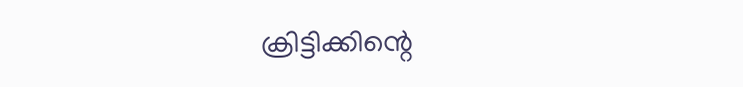ക്രിട്ടിക്കിന്റെ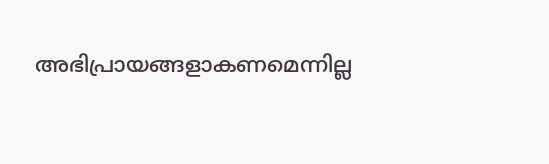അഭിപ്രായങ്ങളാകണമെന്നില്ല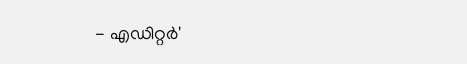- എഡിറ്റര്‍'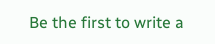Be the first to write a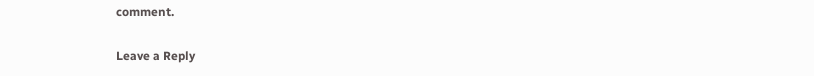comment.

Leave a Reply